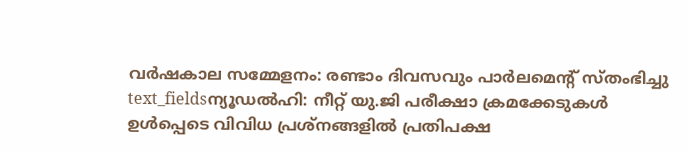വർഷകാല സമ്മേളനം: രണ്ടാം ദിവസവും പാർലമെന്റ് സ്തംഭിച്ചു
text_fieldsന്യൂഡൽഹി: നീറ്റ് യു.ജി പരീക്ഷാ ക്രമക്കേടുകൾ ഉൾപ്പെടെ വിവിധ പ്രശ്നങ്ങളിൽ പ്രതിപക്ഷ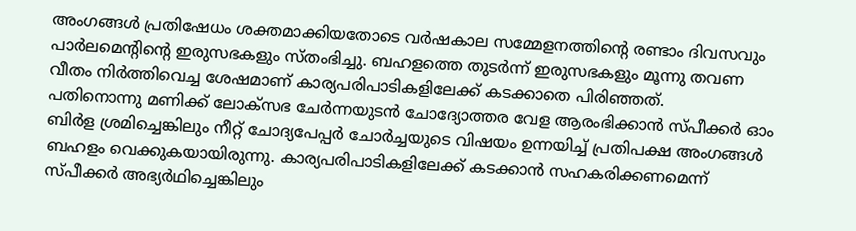അംഗങ്ങൾ പ്രതിഷേധം ശക്തമാക്കിയതോടെ വർഷകാല സമ്മേളനത്തിന്റെ രണ്ടാം ദിവസവും പാർലമെന്റിന്റെ ഇരുസഭകളും സ്തംഭിച്ചു. ബഹളത്തെ തുടർന്ന് ഇരുസഭകളും മൂന്നു തവണ വീതം നിർത്തിവെച്ച ശേഷമാണ് കാര്യപരിപാടികളിലേക്ക് കടക്കാതെ പിരിഞ്ഞത്.
പതിനൊന്നു മണിക്ക് ലോക്സഭ ചേർന്നയുടൻ ചോദ്യോത്തര വേള ആരംഭിക്കാൻ സ്പീക്കർ ഓം ബിർള ശ്രമിച്ചെങ്കിലും നീറ്റ് ചോദ്യപേപ്പർ ചോർച്ചയുടെ വിഷയം ഉന്നയിച്ച് പ്രതിപക്ഷ അംഗങ്ങൾ ബഹളം വെക്കുകയായിരുന്നു. കാര്യപരിപാടികളിലേക്ക് കടക്കാൻ സഹകരിക്കണമെന്ന് സ്പീക്കർ അഭ്യർഥിച്ചെങ്കിലും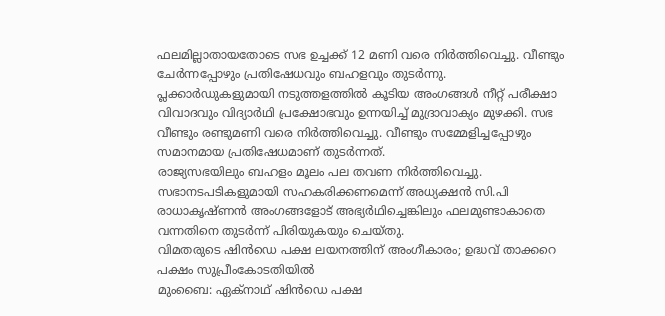ഫലമില്ലാതായതോടെ സഭ ഉച്ചക്ക് 12 മണി വരെ നിർത്തിവെച്ചു. വീണ്ടും ചേർന്നപ്പോഴും പ്രതിഷേധവും ബഹളവും തുടർന്നു.
പ്ലക്കാർഡുകളുമായി നടുത്തളത്തിൽ കൂടിയ അംഗങ്ങൾ നീറ്റ് പരീക്ഷാ വിവാദവും വിദ്യാർഥി പ്രക്ഷോഭവും ഉന്നയിച്ച് മുദ്രാവാക്യം മുഴക്കി. സഭ വീണ്ടും രണ്ടുമണി വരെ നിർത്തിവെച്ചു. വീണ്ടും സമ്മേളിച്ചപ്പോഴും സമാനമായ പ്രതിഷേധമാണ് തുടർന്നത്.
രാജ്യസഭയിലും ബഹളം മൂലം പല തവണ നിർത്തിവെച്ചു. സഭാനടപടികളുമായി സഹകരിക്കണമെന്ന് അധ്യക്ഷൻ സി.പി രാധാകൃഷ്ണൻ അംഗങ്ങളോട് അഭ്യർഥിച്ചെങ്കിലും ഫലമുണ്ടാകാതെ വന്നതിനെ തുടർന്ന് പിരിയുകയും ചെയ്തു.
വിമതരുടെ ഷിൻഡെ പക്ഷ ലയനത്തിന് അംഗീകാരം; ഉദ്ധവ് താക്കറെ പക്ഷം സുപ്രീംകോടതിയിൽ
മുംബൈ: ഏക്നാഥ് ഷിൻഡെ പക്ഷ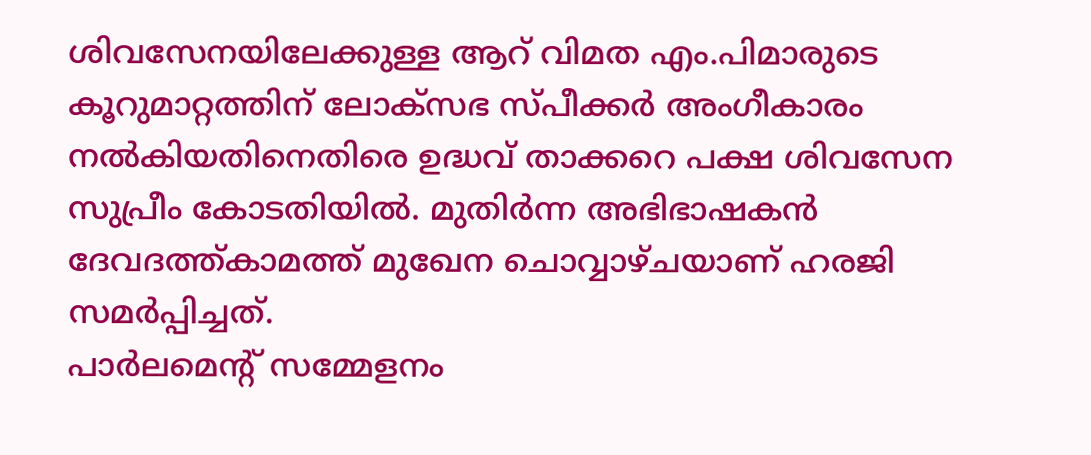ശിവസേനയിലേക്കുള്ള ആറ് വിമത എം.പിമാരുടെ കൂറുമാറ്റത്തിന് ലോക്സഭ സ്പീക്കർ അംഗീകാരം നൽകിയതിനെതിരെ ഉദ്ധവ് താക്കറെ പക്ഷ ശിവസേന സുപ്രീം കോടതിയിൽ. മുതിർന്ന അഭിഭാഷകൻ ദേവദത്ത്കാമത്ത് മുഖേന ചൊവ്വാഴ്ചയാണ് ഹരജി സമർപ്പിച്ചത്.
പാർലമെന്റ് സമ്മേളനം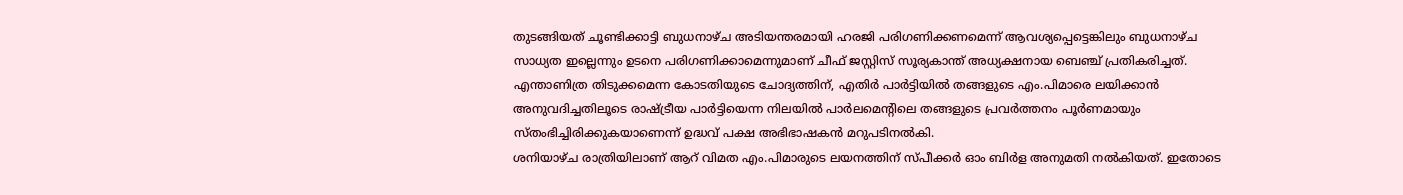തുടങ്ങിയത് ചൂണ്ടിക്കാട്ടി ബുധനാഴ്ച അടിയന്തരമായി ഹരജി പരിഗണിക്കണമെന്ന് ആവശ്യപ്പെട്ടെങ്കിലും ബുധനാഴ്ച സാധ്യത ഇല്ലെന്നും ഉടനെ പരിഗണിക്കാമെന്നുമാണ് ചീഫ് ജസ്റ്റിസ് സൂര്യകാന്ത് അധ്യക്ഷനായ ബെഞ്ച് പ്രതികരിച്ചത്. എന്താണിത്ര തിടുക്കമെന്ന കോടതിയുടെ ചോദ്യത്തിന്, എതിർ പാർട്ടിയിൽ തങ്ങളുടെ എം.പിമാരെ ലയിക്കാൻ അനുവദിച്ചതിലൂടെ രാഷ്ട്രീയ പാർട്ടിയെന്ന നിലയിൽ പാർലമെന്റിലെ തങ്ങളുടെ പ്രവർത്തനം പൂർണമായും സ്തംഭിച്ചിരിക്കുകയാണെന്ന് ഉദ്ധവ് പക്ഷ അഭിഭാഷകൻ മറുപടിനൽകി.
ശനിയാഴ്ച രാത്രിയിലാണ് ആറ് വിമത എം.പിമാരുടെ ലയനത്തിന് സ്പീക്കർ ഓം ബിർള അനുമതി നൽകിയത്. ഇതോടെ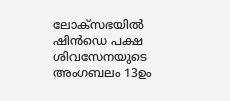ലോക്സഭയിൽ ഷിൻഡെ പക്ഷ ശിവസേനയുടെ അംഗബലം 13ഉം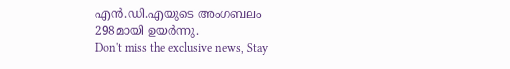എൻ.ഡി.എയുടെ അംഗബലം 298മായി ഉയർന്നു.
Don't miss the exclusive news, Stay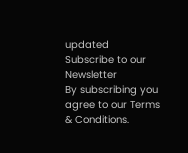updated
Subscribe to our Newsletter
By subscribing you agree to our Terms & Conditions.